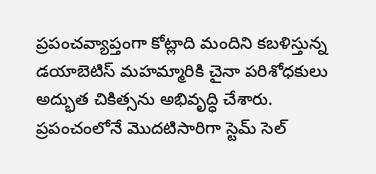ప్రపంచవ్యాప్తంగా కోట్లాది మందిని కబళిస్తున్న డయాబెటిస్ మహమ్మారికి చైనా పరిశోధకులు అద్భుత చికిత్సను అభివృద్ధి చేశారు. ప్రపంచంలోనే మొదటిసారిగా స్టెమ్ సెల్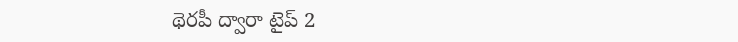థెరపీ ద్వారా టైప్ 2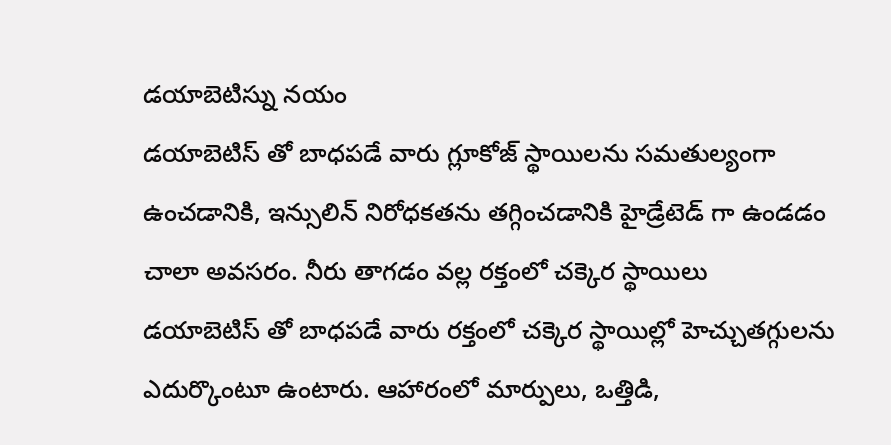డయాబెటిస్ను నయం
డయాబెటిస్ తో బాధపడే వారు గ్లూకోజ్ స్థాయిలను సమతుల్యంగా ఉంచడానికి, ఇన్సులిన్ నిరోధకతను తగ్గించడానికి హైడ్రేటెడ్ గా ఉండడం చాలా అవసరం. నీరు తాగడం వల్ల రక్తంలో చక్కెర స్థాయిలు
డయాబెటిస్ తో బాధపడే వారు రక్తంలో చక్కెర స్థాయిల్లో హెచ్చుతగ్గులను ఎదుర్కొంటూ ఉంటారు. ఆహారంలో మార్పులు, ఒత్తిడి,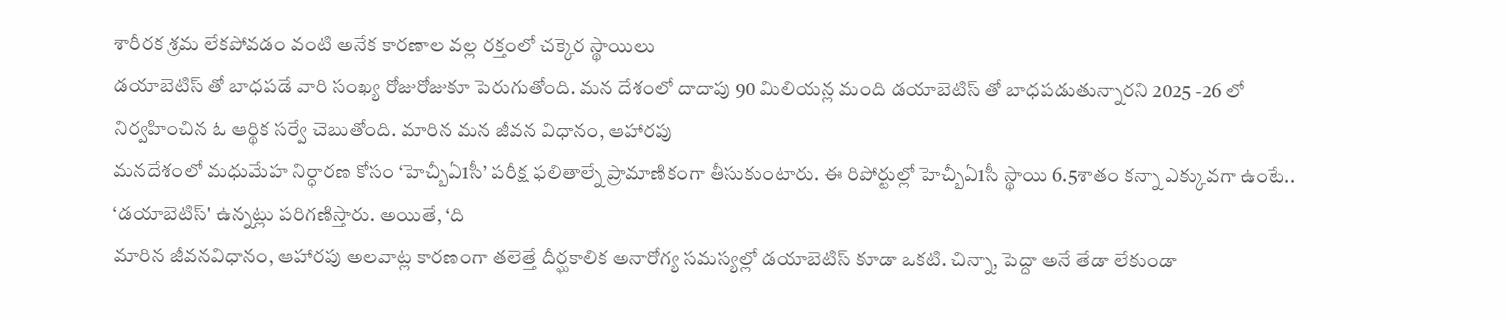శారీరక శ్రమ లేకపోవడం వంటి అనేక కారణాల వల్ల రక్తంలో చక్కెర స్థాయిలు
డయాబెటిస్ తో బాధపడే వారి సంఖ్య రోజురోజుకూ పెరుగుతోంది. మన దేశంలో దాదాపు 90 మిలియన్ల మంది డయాబెటిస్ తో బాధపడుతున్నారని 2025 -26 లో నిర్వహించిన ఓ ఆర్థిక సర్వే చెబుతోంది. మారిన మన జీవన విధానం, ఆహారపు
మనదేశంలో మధుమేహ నిర్ధారణ కోసం ‘హెచ్బీఏ1సీ’ పరీక్ష ఫలితాల్నే ప్రామాణికంగా తీసుకుంటారు. ఈ రిపోర్టుల్లో హెచ్బీఏ1సీ స్థాయి 6.5శాతం కన్నా ఎక్కువగా ఉంటే.. ‘డయాబెటిస్' ఉన్నట్లు పరిగణిస్తారు. అయితే, ‘ది
మారిన జీవనవిధానం, ఆహారపు అలవాట్ల కారణంగా తలెత్తే దీర్ఘకాలిక అనారోగ్య సమస్యల్లో డయాబెటిస్ కూడా ఒకటి. చిన్నా, పెద్దా అనే తేడా లేకుండా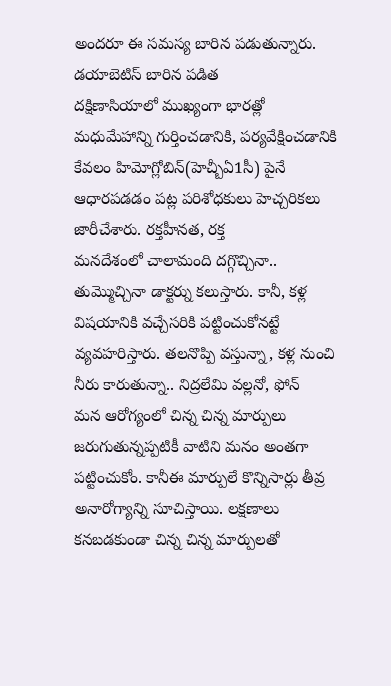అందరూ ఈ సమస్య బారిన పడుతున్నారు. డయాబెటిస్ బారిన పడిత
దక్షిణాసియాలో ముఖ్యంగా భారత్లో మధుమేహాన్ని గుర్తించడానికి, పర్యవేక్షించడానికి కేవలం హిమోగ్లోబిన్(హెచ్బీఏ1సీ) పైనే ఆధారపడడం పట్ల పరిశోధకులు హెచ్చరికలు జారీచేశారు. రక్తహీనత, రక్త
మనదేశంలో చాలామంది దగ్గొచ్చినా.. తుమ్మొచ్చినా డాక్టర్ను కలుస్తారు. కానీ, కళ్ల విషయానికి వచ్చేసరికి పట్టించుకోనట్టే వ్యవహరిస్తారు. తలనొప్పి వస్తున్నా, కళ్ల నుంచి నీరు కారుతున్నా.. నిద్రలేమి వల్లనో, ఫోన్
మన ఆరోగ్యంలో చిన్న చిన్న మార్పులు జరుగుతున్నప్పటికీ వాటిని మనం అంతగా పట్టించుకోం. కానీఈ మార్పులే కొన్నిసార్లు తీవ్ర అనారోగ్యాన్ని సూచిస్తాయి. లక్షణాలు కనబడకుండా చిన్న చిన్న మార్పులతో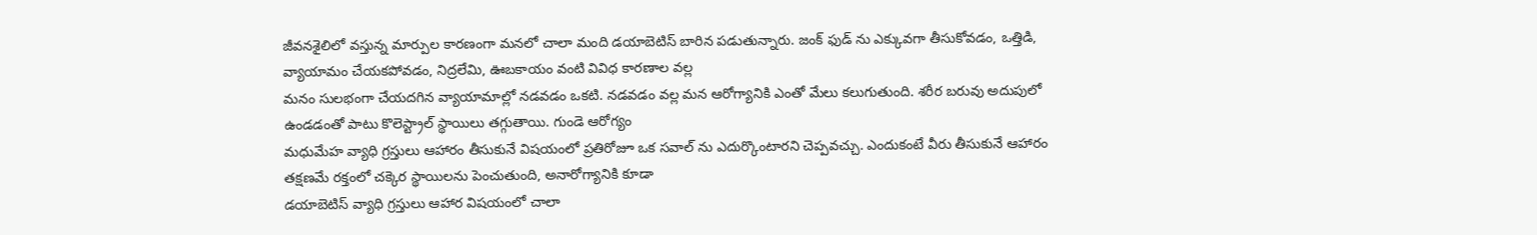జీవనశైలిలో వస్తున్న మార్పుల కారణంగా మనలో చాలా మంది డయాబెటిస్ బారిన పడుతున్నారు. జంక్ ఫుడ్ ను ఎక్కువగా తీసుకోవడం, ఒత్తిడి, వ్యాయామం చేయకపోవడం, నిద్రలేమి, ఊబకాయం వంటి వివిధ కారణాల వల్ల
మనం సులభంగా చేయదగిన వ్యాయామాల్లో నడవడం ఒకటి. నడవడం వల్ల మన ఆరోగ్యానికి ఎంతో మేలు కలుగుతుంది. శరీర బరువు అదుపులో ఉండడంతో పాటు కొలెస్ట్రాల్ స్థాయిలు తగ్గుతాయి. గుండె ఆరోగ్యం
మధుమేహ వ్యాధి గ్రస్తులు ఆహారం తీసుకునే విషయంలో ప్రతిరోజూ ఒక సవాల్ ను ఎదుర్కొంటారని చెప్పవచ్చు. ఎందుకంటే వీరు తీసుకునే ఆహారం తక్షణమే రక్తంలో చక్కెర స్థాయిలను పెంచుతుంది, అనారోగ్యానికి కూడా
డయాబెటిస్ వ్యాధి గ్రస్తులు ఆహార విషయంలో చాలా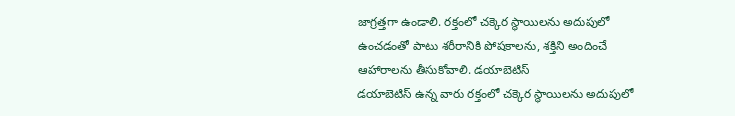జాగ్రత్తగా ఉండాలి. రక్తంలో చక్కెర స్థాయిలను అదుపులో ఉంచడంతో పాటు శరీరానికి పోషకాలను, శక్తిని అందించే ఆహారాలను తీసుకోవాలి. డయాబెటిస్
డయాబెటిస్ ఉన్న వారు రక్తంలో చక్కెర స్థాయిలను అదుపులో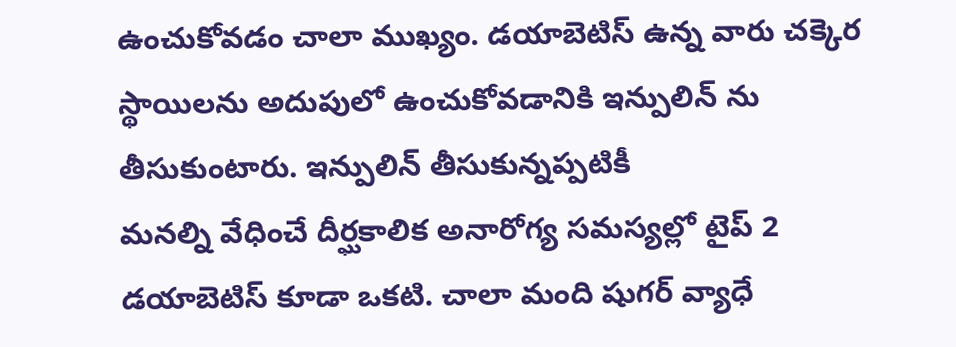ఉంచుకోవడం చాలా ముఖ్యం. డయాబెటిస్ ఉన్న వారు చక్కెర స్థాయిలను అదుపులో ఉంచుకోవడానికి ఇన్పులిన్ ను తీసుకుంటారు. ఇన్పులిన్ తీసుకున్నప్పటికీ
మనల్ని వేధించే దీర్ఘకాలిక అనారోగ్య సమస్యల్లో టైప్ 2 డయాబెటిస్ కూడా ఒకటి. చాలా మంది షుగర్ వ్యాధే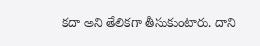కదా అని తేలికగా తీసుకుంటారు. దాని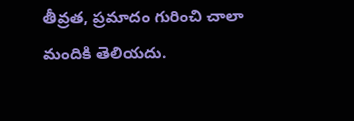తీవ్రత, ప్రమాదం గురించి చాలా మందికి తెలియదు.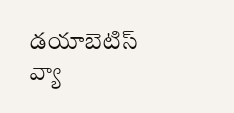డయాబెటిస్ వ్యా